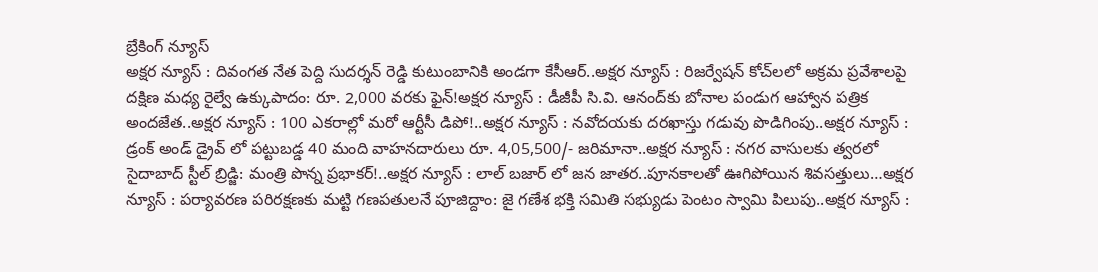బ్రేకింగ్ న్యూస్
అక్షర న్యూస్ : దివంగత నేత పెద్ది సుదర్శన్ రెడ్డి కుటుంబానికి అండగా కేసీఆర్..అక్షర న్యూస్ : రిజర్వేషన్ కోచ్‌లలో అక్రమ ప్రవేశాలపై దక్షిణ మధ్య రైల్వే ఉక్కుపాదం: రూ. 2,000 వరకు ఫైన్!అక్షర న్యూస్ : డీజీపీ సి.వి. ఆనంద్‌కు బోనాల పండుగ ఆహ్వాన పత్రిక అందజేత..అక్షర న్యూస్ : 100 ఎకరాల్లో మరో ఆర్టీసీ డిపో!..అక్షర న్యూస్ : నవోదయకు దరఖాస్తు గడువు పొడిగింపు..అక్షర న్యూస్ : డ్రంక్ అండ్ డ్రైవ్ లో పట్టుబడ్డ 40 మంది వాహనదారులు రూ. 4,05,500/- జరిమానా..అక్షర న్యూస్ : నగర వాసులకు త్వరలో సైదాబాద్ స్టీల్ బ్రిడ్జి: మంత్రి పొన్న ప్రభాకర్!..అక్షర న్యూస్ : లాల్ బజార్ లో జన జాతర..పూనకాలతో ఊగిపోయిన శివసత్తులు…అక్షర న్యూస్ : పర్యావరణ పరిరక్షణకు మట్టి గణపతులనే పూజిద్దాం: జై గణేశ భక్తి సమితి సభ్యుడు పెంటం స్వామి పిలుపు..అక్షర న్యూస్ :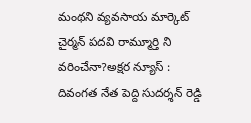మంథని వ్యవసాయ మార్కెట్ చైర్మన్ పదవి రామ్మూర్తి ని వరించేనా?అక్షర న్యూస్ : దివంగత నేత పెద్ది సుదర్శన్ రెడ్డి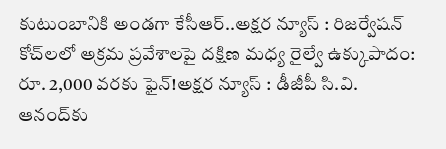కుటుంబానికి అండగా కేసీఆర్..అక్షర న్యూస్ : రిజర్వేషన్ కోచ్‌లలో అక్రమ ప్రవేశాలపై దక్షిణ మధ్య రైల్వే ఉక్కుపాదం: రూ. 2,000 వరకు ఫైన్!అక్షర న్యూస్ : డీజీపీ సి.వి. ఆనంద్‌కు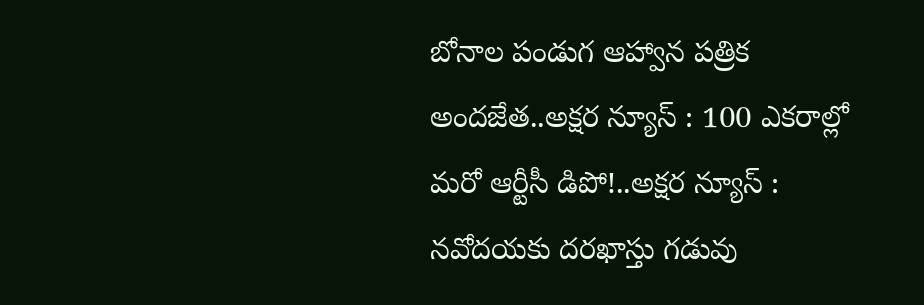బోనాల పండుగ ఆహ్వాన పత్రిక అందజేత..అక్షర న్యూస్ : 100 ఎకరాల్లో మరో ఆర్టీసీ డిపో!..అక్షర న్యూస్ : నవోదయకు దరఖాస్తు గడువు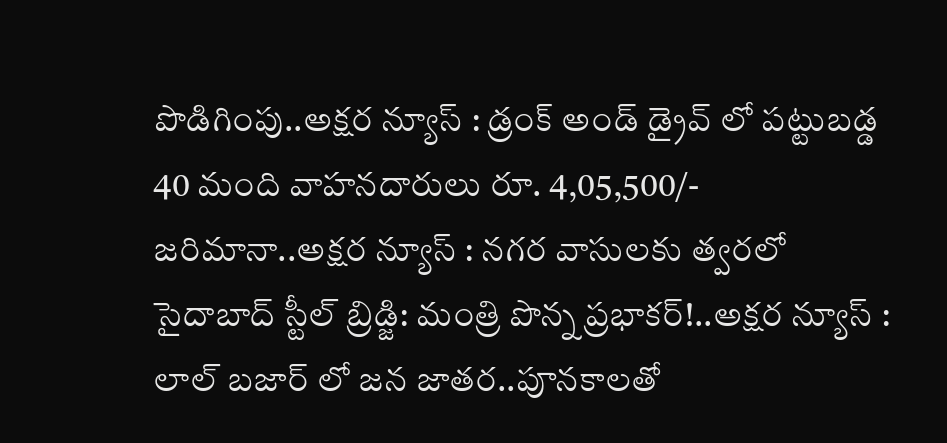పొడిగింపు..అక్షర న్యూస్ : డ్రంక్ అండ్ డ్రైవ్ లో పట్టుబడ్డ 40 మంది వాహనదారులు రూ. 4,05,500/- జరిమానా..అక్షర న్యూస్ : నగర వాసులకు త్వరలో సైదాబాద్ స్టీల్ బ్రిడ్జి: మంత్రి పొన్న ప్రభాకర్!..అక్షర న్యూస్ : లాల్ బజార్ లో జన జాతర..పూనకాలతో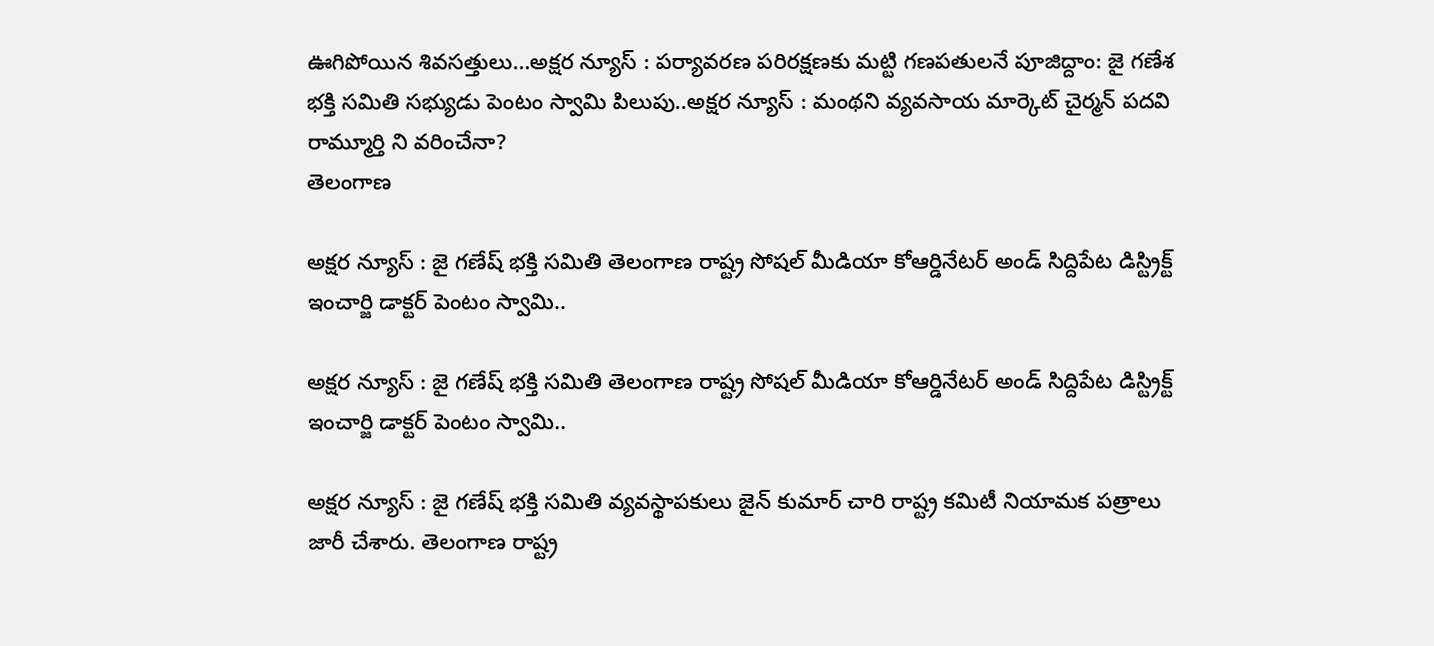ఊగిపోయిన శివసత్తులు…అక్షర న్యూస్ : పర్యావరణ పరిరక్షణకు మట్టి గణపతులనే పూజిద్దాం: జై గణేశ భక్తి సమితి సభ్యుడు పెంటం స్వామి పిలుపు..అక్షర న్యూస్ : మంథని వ్యవసాయ మార్కెట్ చైర్మన్ పదవి రామ్మూర్తి ని వరించేనా?
తెలంగాణ

అక్షర న్యూస్ : జై గణేష్ భక్తి సమితి తెలంగాణ రాష్ట్ర సోషల్ మీడియా కోఆర్డినేటర్ అండ్ సిద్దిపేట డిస్ట్రిక్ట్ ఇంచార్జి డాక్టర్ పెంటం స్వామి..

అక్షర న్యూస్ : జై గణేష్ భక్తి సమితి తెలంగాణ రాష్ట్ర సోషల్ మీడియా కోఆర్డినేటర్ అండ్ సిద్దిపేట డిస్ట్రిక్ట్ ఇంచార్జి డాక్టర్ పెంటం స్వామి..

అక్షర న్యూస్ : జై గణేష్ భక్తి సమితి వ్యవస్థాపకులు జైన్ కుమార్ చారి రాష్ట్ర కమిటీ నియామక పత్రాలు జారీ చేశారు. తెలంగాణ రాష్ట్ర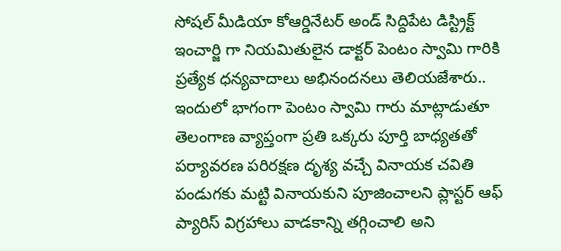సోషల్ మీడియా కోఆర్డినేటర్ అండ్ సిద్దిపేట డిస్ట్రిక్ట్ ఇంచార్జి గా నియమితులైన డాక్టర్ పెంటం స్వామి గారికి ప్రత్యేక ధన్యవాదాలు అభినందనలు తెలియజేశారు.. ఇందులో భాగంగా పెంటం స్వామి గారు మాట్లాడుతూ తెలంగాణ వ్యాప్తంగా ప్రతి ఒక్కరు పూర్తి బాధ్యతతో పర్యావరణ పరిరక్షణ దృశ్య వచ్చే వినాయక చవితి పండుగకు మట్టి వినాయకుని పూజించాలని ప్లాస్టర్ ఆఫ్ ప్యారిస్ విగ్రహాలు వాడకాన్ని తగ్గించాలి అని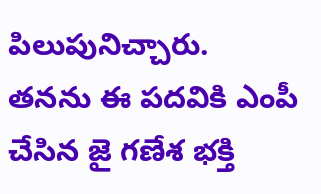పిలుపునిచ్చారు. తనను ఈ పదవికి ఎంపీ చేసిన జై గణేశ భక్తి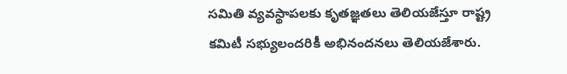సమితి వ్యవస్థాపలకు కృతజ్ఞతలు తెలియజేస్తూ రాష్ట్ర కమిటీ సభ్యులందరికీ అభినందనలు తెలియజేశారు.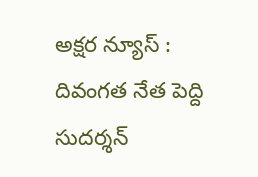అక్షర న్యూస్ : దివంగత నేత పెద్ది సుదర్శన్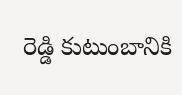రెడ్డి కుటుంబానికి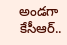అండగా కేసీఆర్..